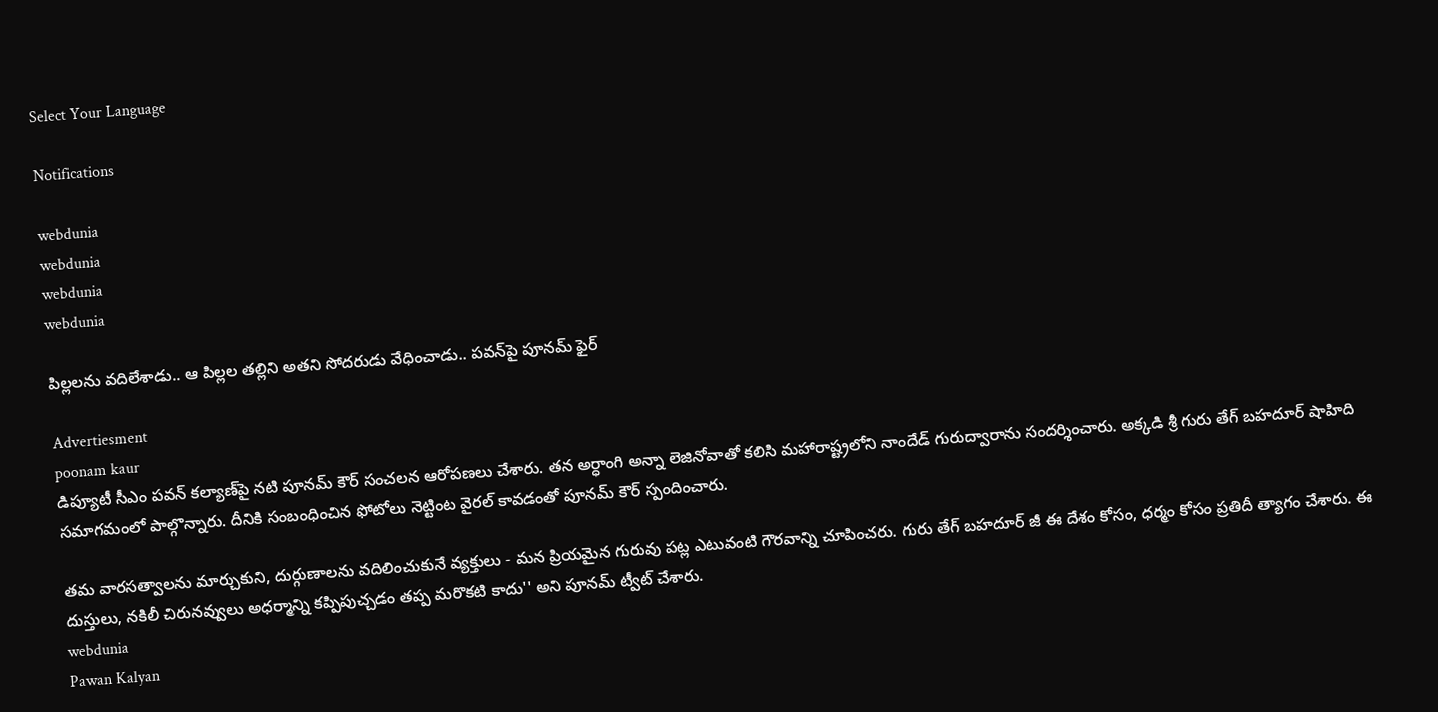Select Your Language

Notifications

webdunia
webdunia
webdunia
webdunia

పిల్లలను వదిలేశాడు.. ఆ పిల్లల తల్లిని అతని సోదరుడు వేధించాడు.. పవన్‌పై పూనమ్ ఫైర్

Advertiesment
poonam kaur
డిప్యూటీ సీఎం పవన్ కల్యాణ్‌‌పై నటి పూనమ్ కౌర్ సంచలన ఆరోపణలు చేశారు. తన అర్ధాంగి అన్నా లెజినోవాతో కలిసి మహారాష్ట్రలోని నాందేడ్ గురుద్వారాను సందర్శించారు. అక్కడి శ్రీ గురు తేగ్ బహదూర్ షాహిది సమాగమంలో పాల్గొన్నారు. దీనికి సంబంధించిన ఫోటోలు నెట్టింట వైరల్ కావడంతో పూనమ్ కౌర్ స్పందించారు.

తమ వారసత్వాలను మార్చుకుని, దుర్గుణాలను వదిలించుకునే వ్యక్తులు - మన ప్రియమైన గురువు పట్ల ఎటువంటి గౌరవాన్ని చూపించరు. గురు తేగ్ బహదూర్ జీ ఈ దేశం కోసం, ధర్మం కోసం ప్రతిదీ త్యాగం చేశారు. ఈ దుస్తులు, నకిలీ చిరునవ్వులు అధర్మాన్ని కప్పిపుచ్చడం తప్ప మరొకటి కాదు'' అని పూనమ్ ట్వీట్ చేశారు.
webdunia
Pawan Kalyan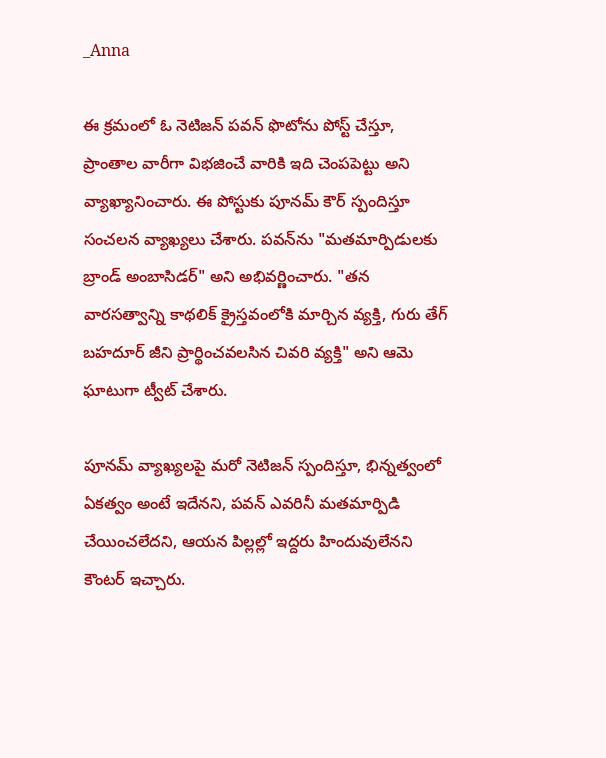_Anna

ఈ క్రమంలో ఓ నెటిజన్ పవన్ ఫొటోను పోస్ట్ చేస్తూ, ప్రాంతాల వారీగా విభజించే వారికి ఇది చెంపపెట్టు అని వ్యాఖ్యానించారు. ఈ పోస్టుకు పూనమ్ కౌర్ స్పందిస్తూ సంచలన వ్యాఖ్యలు చేశారు. పవన్‌ను "మతమార్పిడులకు బ్రాండ్ అంబాసిడర్" అని అభివర్ణించారు. "తన వారసత్వాన్ని కాథలిక్ క్రైస్తవంలోకి మార్చిన వ్యక్తి, గురు తేగ్ బహదూర్‌ జీని ప్రార్థించవలసిన చివరి వ్యక్తి" అని ఆమె ఘాటుగా ట్వీట్ చేశారు.

పూనమ్ వ్యాఖ్యలపై మరో నెటిజన్ స్పందిస్తూ, భిన్నత్వంలో ఏకత్వం అంటే ఇదేనని, పవన్ ఎవరినీ మతమార్పిడి చేయించలేదని, ఆయన పిల్లల్లో ఇద్దరు హిందువులేనని కౌంటర్ ఇచ్చారు.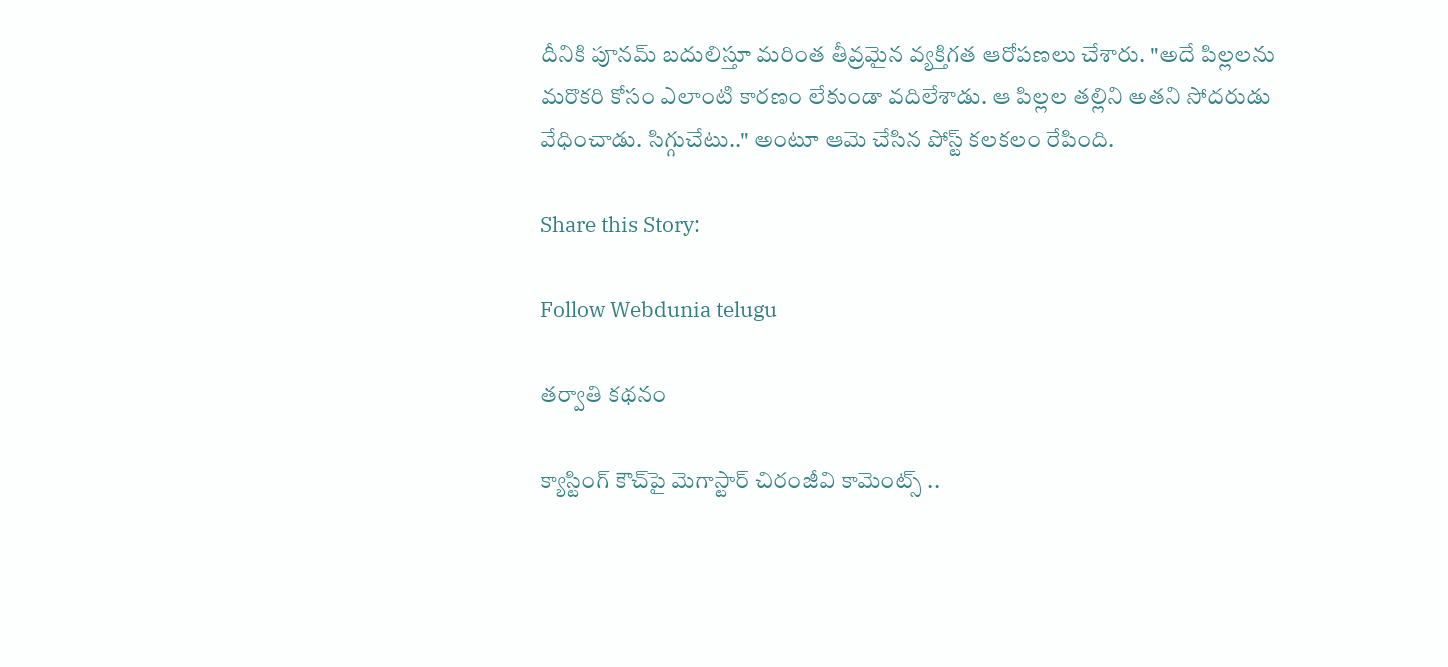దీనికి పూనమ్ బదులిస్తూ మరింత తీవ్రమైన వ్యక్తిగత ఆరోపణలు చేశారు. "అదే పిల్లలను మరొకరి కోసం ఎలాంటి కారణం లేకుండా వదిలేశాడు. ఆ పిల్లల తల్లిని అతని సోదరుడు వేధించాడు. సిగ్గుచేటు.." అంటూ ఆమె చేసిన పోస్ట్ కలకలం రేపింది.

Share this Story:

Follow Webdunia telugu

తర్వాతి కథనం

క్యాస్టింగ్ కౌచ్‌పై మెగాస్టార్ చిరంజీవి కామెంట్స్ ..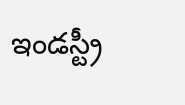ఇండస్ట్రీ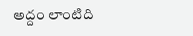అద్దం లాంటిది